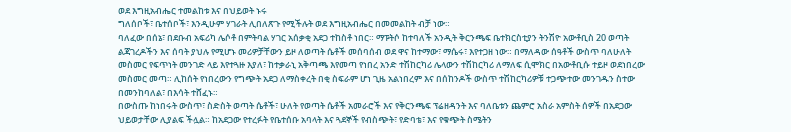ወደ እግዚአብሔር ተመልከቱ እና በህይወት ኑሩ
ግለሰቦች፣ ቤተሰቦች፣ እንዲሁም ሃገራት ሊበለጽጉ የሚችሉት ወደ እግዚአብሔር በመመልከት ብቻ ነው።
ባለፈው በሰኔ፣ በደቡብ አፍሪካ ሌሶቶ በምትባል ሃገር አሰቃቂ አደጋ ተከስቶ ነበር። ማፑትሶ ከተባለች አንዲት ቅርንጫፍ ቤተክርስቲያን ትንሽዮ አውቶቢስ 20 ወጣት ልጃገረዶችን እና ሰባት ያህሉ የሚሆኑ መሪዎቻቸውን ይዞ ለወጣት ሴቶች መሰባሰብ ወደ ዋና ከተማው፣ ማሴሩ፣ እየተጋዘ ነው። በማለዳው ሰዓቶች ውስጥ ባለሁለት መስመር የፍጥነት መንገድ ላይ እየተጓዙ እያለ፣ ከተቃራኒ አቅጣጫ እየመጣ የነበረ አንድ ተሽከርካሪ ሌላውን ተሽከርካሪ ለማለፍ ሲሞክር በአውቶቢሱ ተይዞ ወደነበረው መስመር መጣ። ሊከሰት የነበረውን የግጭት አደጋ ለማስቀረት በቂ ስፍራም ሆነ ጊዜ አልነበረም እና በሰከንዶች ውስጥ ተሽከርካሪዎቹ ተጋጭተው መንገዱን ስተው በመንከባለል፣ በእሳት ተሸፈኑ።
በውስጡ ከነበሩት ውስጥ፣ ስድስት ወጣት ሴቶች፣ ሁለት የወጣት ሴቶች አመራሮች እና የቅርንጫፍ ፕሬዘዳንት እና ባለቤቱን ጨምሮ አስራ አምስት ሰዎች በአደጋው ህይወታቸው ሊያልፍ ችሏል። ከአደጋው የተረፉት የቤተሰቡ አባላት እና ጓደኞች የብስጭት፣ የድባቴ፣ እና የቁጭት ስሜትን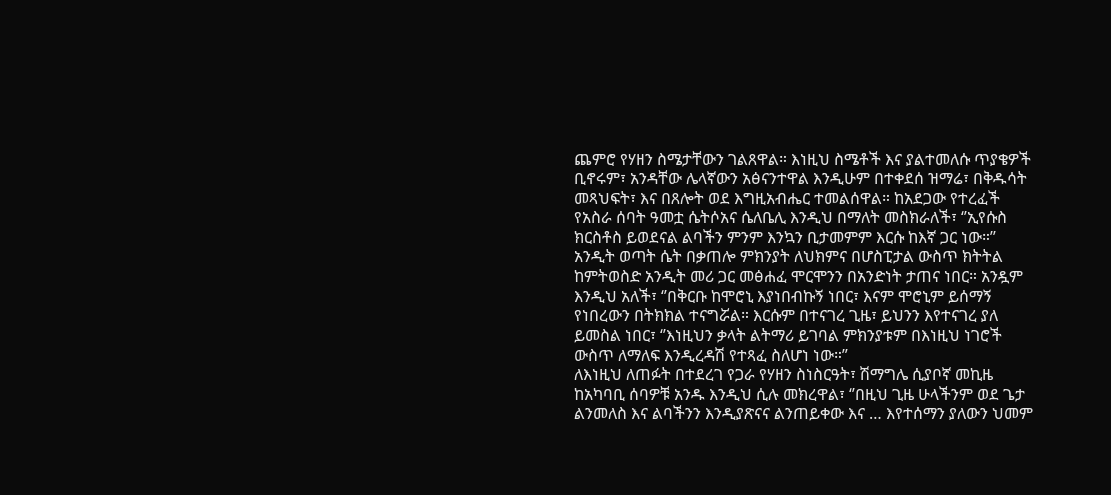ጨምሮ የሃዘን ስሜታቸውን ገልጸዋል። እነዚህ ስሜቶች እና ያልተመለሱ ጥያቄዎች ቢኖሩም፣ አንዳቸው ሌላኛውን አፅናንተዋል እንዲሁም በተቀደሰ ዝማሬ፣ በቅዱሳት መጻህፍት፣ እና በጸሎት ወደ እግዚአብሔር ተመልሰዋል። ከአደጋው የተረፈች የአስራ ሰባት ዓመቷ ሴትሶአና ሴለቤሊ እንዲህ በማለት መስክራለች፣ ‘’ኢየሱስ ክርስቶስ ይወደናል ልባችን ምንም እንኳን ቢታመምም እርሱ ከእኛ ጋር ነው።’’
አንዲት ወጣት ሴት በቃጠሎ ምክንያት ለህክምና በሆስፒታል ውስጥ ክትትል ከምትወስድ አንዲት መሪ ጋር መፅሐፈ ሞርሞንን በአንድነት ታጠና ነበር። አንዷም እንዲህ አለች፣ ‘’በቅርቡ ከሞሮኒ እያነበብኩኝ ነበር፣ እናም ሞሮኒም ይሰማኝ የነበረውን በትክክል ተናግሯል። እርሱም በተናገረ ጊዜ፣ ይህንን እየተናገረ ያለ ይመስል ነበር፣ ‘’እነዚህን ቃላት ልትማሪ ይገባል ምክንያቱም በእነዚህ ነገሮች ውስጥ ለማለፍ እንዲረዳሽ የተጻፈ ስለሆነ ነው።”
ለእነዚህ ለጠፉት በተደረገ የጋራ የሃዘን ስነስርዓት፣ ሽማግሌ ሲያቦኛ መኪዜ ከአካባቢ ሰባዎቹ አንዱ እንዲህ ሲሉ መክረዋል፣ ‘’በዚህ ጊዜ ሁላችንም ወደ ጌታ ልንመለስ እና ልባችንን እንዲያጽናና ልንጠይቀው እና … እየተሰማን ያለውን ህመም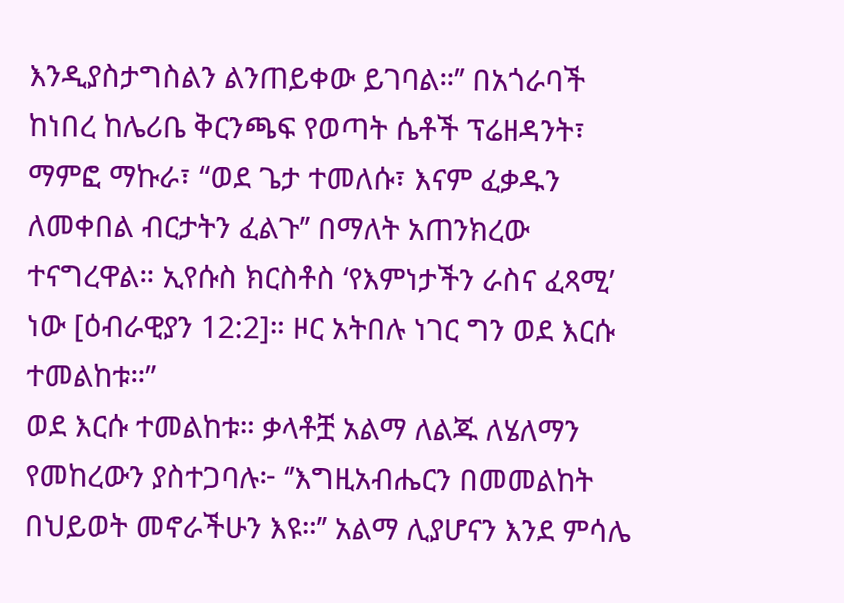እንዲያስታግስልን ልንጠይቀው ይገባል።’’ በአጎራባች ከነበረ ከሌሪቤ ቅርንጫፍ የወጣት ሴቶች ፕሬዘዳንት፣ ማምፎ ማኩራ፣ “ወደ ጌታ ተመለሱ፣ እናም ፈቃዱን ለመቀበል ብርታትን ፈልጉ’’ በማለት አጠንክረው ተናግረዋል። ኢየሱስ ክርስቶስ ‘የእምነታችን ራስና ፈጻሚ’ ነው [ዕብራዊያን 12:2]። ዞር አትበሉ ነገር ግን ወደ እርሱ ተመልከቱ።”
ወደ እርሱ ተመልከቱ። ቃላቶቿ አልማ ለልጁ ለሄለማን የመከረውን ያስተጋባሉ፦ ‘’እግዚአብሔርን በመመልከት በህይወት መኖራችሁን እዩ።’’ አልማ ሊያሆናን እንደ ምሳሌ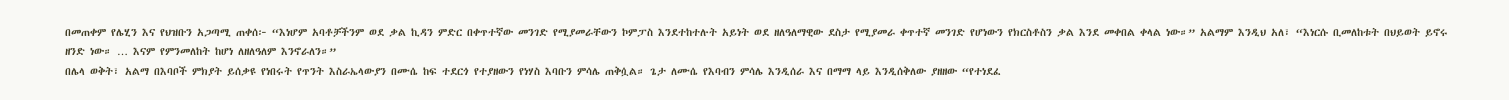በመጠቀም የሌሂን እና የህዝቡን አጋጣሚ ጠቀሰ፦ “እነሆም አባቶቻችንም ወደ ቃል ኪዳን ምድር በቀጥተኛው መንገድ የሚያመራቸውን ኮምፓስ እንደተከተሉት አይነት ወደ ዘለዓለማዊው ደስታ የሚያመራ ቀጥተኛ መንገድ የሆነውን የክርስቶስን ቃል እንደ መቀበል ቀላል ነው።” አልማም እንዲህ አለ፣ “እነርሱ ቢመለከቱት በህይወት ይኖሩ ዘንድ ነው። … እናም የምንመለከት ከሆነ ለዘለዓለም እንኖራለን።”
በሌላ ወቅት፣ አልማ በእባቦች ምክያት ይሰቃዩ የነበሩት የጥንት እስራኤላውያን በሙሴ ከፍ ተደርጎ የተያዘውን የነሃስ እባቡን ምሳሌ ጠቅሷል። ጌታ ለሙሴ የእባብን ምሳሌ እንዲሰራ እና በማማ ላይ እንዲሰቅለው ያዘዘው “የተነደፈ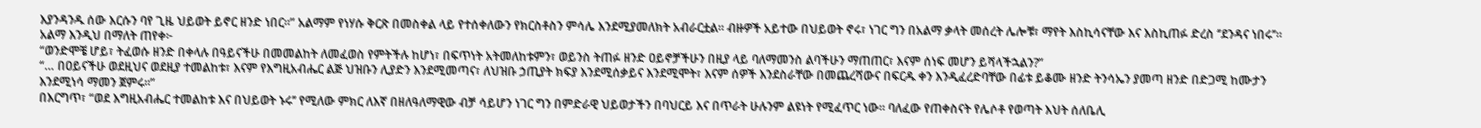እያንዳንዱ ሰው እርሱን ባየ ጊዜ ህይወት ይኖር ዘንድ ነበር።” አልማም የነሃሱ ቅርጽ በመስቀል ላይ የተሰቀለውን የክርስቶስን ምሳሌ እንደሚያመለክት አብራርቷል። ብዙዎች አይተው በህይወት ኖሩ፣ ነገር ግን በአልማ ቃላት መሰረት ሌሎቹ፣ ማየት እስኪሳናቸው እና እስኪጠፉ ድረስ ‘’ደንዳና ነበሩ’’።
አልማ እንዲህ በማለት ጠየቀ፦
“ወንድሞቼ ሆይ፣ ትፈወሱ ዘንድ በቀላሉ በዓይናችሁ በመመልከት ለመፈወስ የምትችሉ ከሆነ፣ በፍጥነት አትመለከቱምን፣ ወይንስ ትጠፉ ዘንድ ዐይኖቻችሁን በዚያ ላይ ባለማመንስ ልባችሁን ማጠጠር፣ እናም ሰነፍ መሆን ይሻላችኋልን?”
“… በዐይናችሁ ወደዚህና ወደዚያ ተመልከቱ፣ እናም የእግዚአብሔር ልጅ ህዝቡን ሊያድን እንደሚመጣና፣ ለህዝቡ ኃጢያት ክፍያ እንደሚሰቃይና እንደሚሞት፣ እናም ሰዎች እንደስራቸው በመጨረሻውና በፍርዱ ቀን እንዲፈረድባቸው በፊቱ ይቆሙ ዘንድ ትንሳኤን ያመጣ ዘንድ በድጋሚ ከሙታን እንደሚነሳ ማመን ጀምሩ።”
በእርግጥ፣ “ወደ እግዚአብሔር ተመልከቱ እና በህይወት ኑሩ’’ የሚለው ምክር ለእኛ በዘለዓለማዊው ብቻ ሳይሆን ነገር ግን በምድራዊ ህይወታችን በባህርይ እና በጥራት ሁሉንም ልዩነት የሚፈጥር ነው። ባለፈው የጠቀስናት የሌሶቶ የወጣት እህት ሰለቤሊ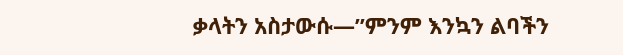ቃላትን አስታውሱ—’’ምንም እንኳን ልባችን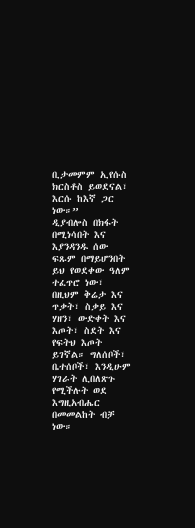ቢታመምም ኢየሱስ ክርስቶስ ይወደናል፣ እርሱ ከእኛ ጋር ነው።”
ዲያብሎስ በክፋት በሚነሳበት እና እያንዳንዱ ሰው ፍጹም በማይሆንበት ይህ የወደቀው ዓለም ተፈጥሮ ነው፣ በዚህም ቅሬታ እና ጥቃት፣ ስቃይ እና ሃዘን፣ ውድቀት እና እጦት፣ ስደት እና የፍትህ እጦት ይገኛል። ግለሰቦች፣ ቤተሰቦች፣ እንዲሁም ሃገራት ሊበለጽጉ የሚችሉት ወደ እግዚአብሔር በመመልከት ብቻ ነው።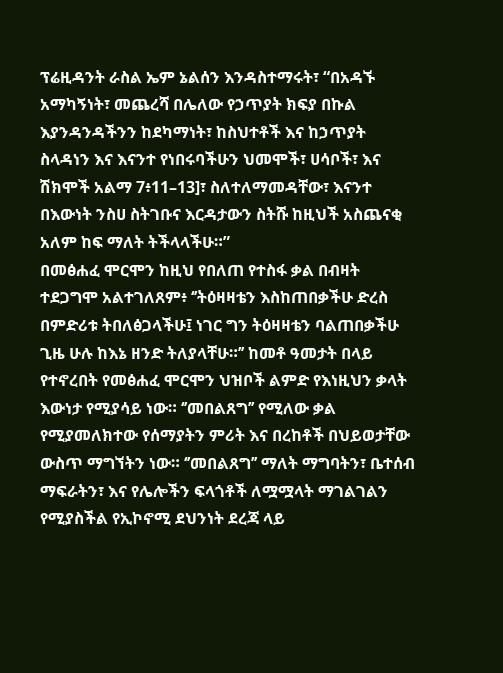ፕሬዚዳንት ራስል ኤም ኔልሰን እንዳስተማሩት፣ “በአዳኙ አማካኝነት፣ መጨረሻ በሌለው የኃጥያት ክፍያ በኩል እያንዳንዳችንን ከደካማነት፣ ከስህተቶች እና ከኃጥያት ስላዳነን እና እናንተ የነበሩባችሁን ህመሞች፣ ሀሳቦች፣ እና ሽክሞች አልማ 7፥11–13]፣ ስለተለማመዳቸው፣ እናንተ በእውነት ንስሀ ስትገቡና እርዳታውን ስትሹ ከዚህች አስጨናቂ አለም ከፍ ማለት ትችላላችሁ።”
በመፅሐፈ ሞርሞን ከዚህ የበለጠ የተስፋ ቃል በብዛት ተደጋግሞ አልተገለጸም፥ ‘’ትዕዛዛቴን እስከጠበቃችሁ ድረስ በምድሪቱ ትበለፅጋላችሁ፤ ነገር ግን ትዕዛዛቴን ባልጠበቃችሁ ጊዜ ሁሉ ከእኔ ዘንድ ትለያላቸሁ።’’ ከመቶ ዓመታት በላይ የተኖረበት የመፅሐፈ ሞርሞን ህዝቦች ልምድ የእነዚህን ቃላት እውነታ የሚያሳይ ነው። ‘’መበልጸግ’’ የሚለው ቃል የሚያመለክተው የሰማያትን ምሪት እና በረከቶች በህይወታቸው ውስጥ ማግኘትን ነው። ‘’መበልጸግ’’ ማለት ማግባትን፣ ቤተሰብ ማፍራትን፣ እና የሌሎችን ፍላጎቶች ለሟሟላት ማገልገልን የሚያስችል የኢኮኖሚ ደህንነት ደረጃ ላይ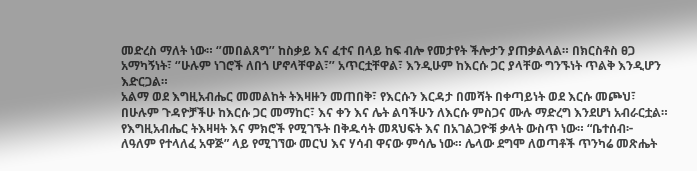መድረስ ማለት ነው። ‘’መበልጸግ’’ ከስቃይ እና ፈተና በላይ ከፍ ብሎ የመታየት ችሎታን ያጠቃልላል። በክርስቶስ ፀጋ አማካኝነት፣ ‘’ሁሉም ነገሮች ለበጎ ሆኖላቸዋል፣’’ አጥርቷቸዋል፣ እንዲሁም ከእርሱ ጋር ያላቸው ግንኙነት ጥልቅ እንዲሆን እድርጋል።
አልማ ወደ እግዚአብሔር መመልከት ትእዛዙን መጠበቅ፣ የእርሱን እርዳታ በመሻት በቀጣይነት ወደ እርሱ መጮህ፣ በሁሉም ጉዳዮቻችሁ ከእርሱ ጋር መማከር፣ እና ቀን እና ሌት ልባችሁን ለእርሱ ምስጋና ሙሉ ማድረግ እንደሆነ አብራርቷል። የእግዚአብሔር ትእዛዛት እና ምክሮች የሚገኙት በቅዱሳት መጻህፍት እና በአገልጋዮቹ ቃላት ውስጥ ነው። “ቤተሰብ፦ ለዓለም የተላለፈ አዋጅ” ላይ የሚገኘው መርህ እና ሃሳብ ዋናው ምሳሌ ነው። ሌላው ደግሞ ለወጣቶች ጥንካሬ መጽሔት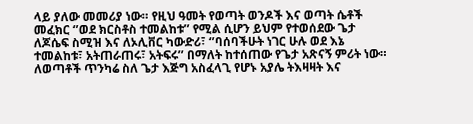ላይ ያለው መመሪያ ነው። የዚህ ዓመት የወጣት ወንዶች እና ወጣት ሴቶች መፈክር ‘’ወደ ክርስቶስ ተመልከቱ’’ የሚል ሲሆን ይህም የተወሰደው ጌታ ለጆሴፍ ስሚዝ እና ለኦሊቨር ካውድሪ፣ ‘’ባሰባችሁት ነገር ሁሉ ወደ እኔ ተመልከቱ፣ አትጠራጠሩ፣ አትፍሩ’’ በማለት ከተሰጠው የጌታ አጽናኝ ምሪት ነው። ለወጣቶች ጥንካሬ ስለ ጌታ እጅግ አስፈላጊ የሆኑ አያሌ ትእዛዛት እና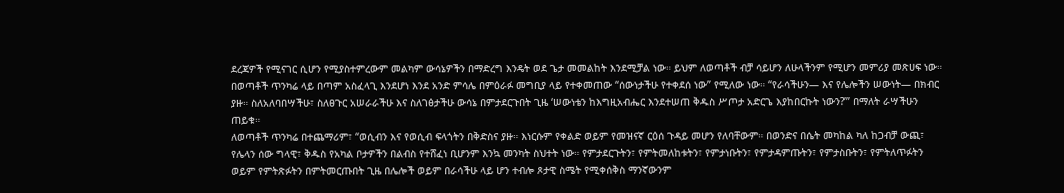ደረጃዎች የሚናገር ሲሆን የሚያስተምረውም መልካም ውሳኔዎችን በማድረግ እንዴት ወደ ጌታ መመልከት እንደሚቻል ነው። ይህም ለወጣቶች ብቻ ሳይሆን ለሁላችንም የሚሆን መምሪያ መጽሀፍ ነው።
በወጣቶች ጥንካሬ ላይ በጣም አስፈላጊ እንደሆነ እንደ አንድ ምሳሌ በምዕራፉ መግቢያ ላይ የተቀመጠው “ሰውነታችሁ የተቀደሰ ነው” የሚለው ነው። “የራሳችሁን— እና የሌሎችን ሠውነት— በክብር ያዙ። ስለአለባበሣችሁ፣ ስለፀጉር አሠራራችሁ እና ስለገፅታችሁ ውሳኔ በምታደርጉበት ጊዜ ‘ሠውነቴን ከእግዚአብሔር እንደተሠጠ ቅዱስ ሥጦታ አድርጌ እያከበርኩት ነውን?’” በማለት ራሣችሁን ጠይቁ።
ለወጣቶች ጥንካሬ በተጨማሪም፣ “ወሲብን እና የወሲብ ፍላጎትን በቅድስና ያዙ። እነርሱም የቀልድ ወይም የመዝናኛ ርዕሰ ጉዳይ መሆን የለባቸውም። በወንድና በሴት መካከል ካለ ከጋብቻ ውጪ፣ የሌላን ሰው ግላዊ፣ ቅዱስ የአካል ቦታዎችን በልብስ የተሸፈነ ቢሆንም እንኳ መንካት ስህተት ነው። የምታደርጉትን፣ የምትመለከቱትን፣ የምታነቡትን፣ የምታዳምጡትን፣ የምታስቡትን፣ የምትለጥፉትን ወይም የምትጽፉትን በምትመርጡበት ጊዜ በሌሎች ወይም በራሳችሁ ላይ ሆን ተብሎ ጾታዊ ስሜት የሚቀሰቅስ ማንኛውንም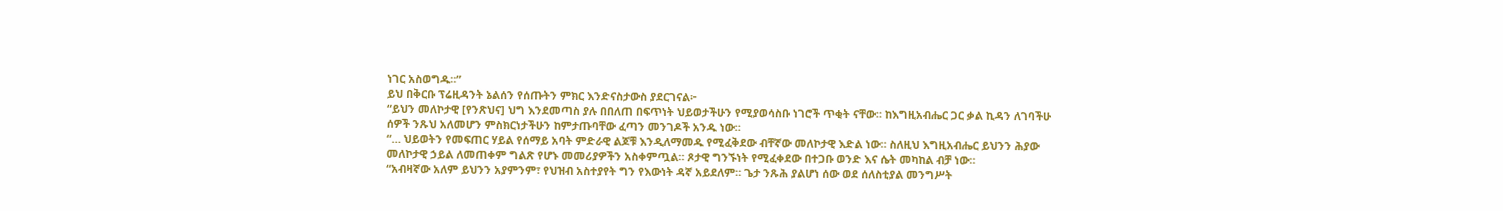ነገር አስወግዱ።”
ይህ በቅርቡ ፕሬዚዳንት ኔልሰን የሰጡትን ምክር እንድናስታውስ ያደርገናል፦
“ይህን መለኮታዊ [የንጽህና] ህግ እንደመጣስ ያሉ በበለጠ በፍጥነት ህይወታችሁን የሚያወሳስቡ ነገሮች ጥቂት ናቸው። ከእግዚአብሔር ጋር ቃል ኪዳን ለገባችሁ ሰዎች ንጹህ አለመሆን ምስክርነታችሁን ከምታጡባቸው ፈጣን መንገዶች አንዱ ነው።
“… ህይወትን የመፍጠር ሃይል የሰማይ አባት ምድራዊ ልጆቹ እንዲለማመዱ የሚፈቅደው ብቸኛው መለኮታዊ እድል ነው። ስለዚህ እግዚአብሔር ይህንን ሕያው መለኮታዊ ኃይል ለመጠቀም ግልጽ የሆኑ መመሪያዎችን አስቀምጧል። ጾታዊ ግንኙነት የሚፈቀደው በተጋቡ ወንድ እና ሴት መካከል ብቻ ነው።
“አብዛኛው አለም ይህንን አያምንም፣ የህዝብ አስተያየት ግን የእውነት ዳኛ አይደለም። ጌታ ንጹሕ ያልሆነ ሰው ወደ ሰለስቲያል መንግሥት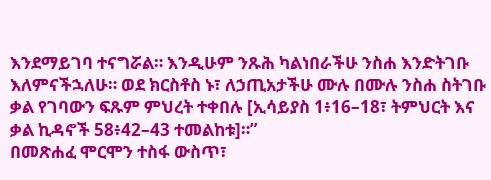እንደማይገባ ተናግሯል። እንዲሁም ንጹሕ ካልነበራችሁ ንስሐ እንድትገቡ እለምናችኋለሁ። ወደ ክርስቶስ ኑ፣ ለኃጢአታችሁ ሙሉ በሙሉ ንስሐ ስትገቡ ቃል የገባውን ፍጹም ምህረት ተቀበሉ [ኢሳይያስ 1፥16–18፣ ትምህርት እና ቃል ኪዳኖች 58፥42–43 ተመልከቱ]።”
በመጽሐፈ ሞርሞን ተስፋ ውስጥ፣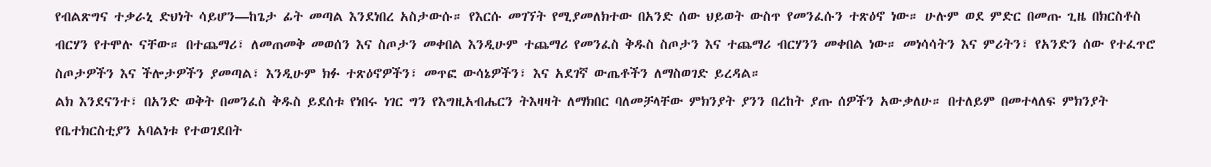የብልጽግና ተቃራኒ ድህነት ሳይሆን—ከጌታ ፊት መጣል እንደነበረ አስታውሱ። የእርሱ መገኘት የሚያመለክተው በአንድ ሰው ህይወት ውስጥ የመንፈሱን ተጽዕኖ ነው። ሁሉም ወደ ምድር በመጡ ጊዜ በክርስቶስ ብርሃን የተሞሉ ናቸው። በተጨማሪ፣ ለመጠመቅ መወሰን እና ስጦታን መቀበል እንዲሁም ተጨማሪ የመንፈስ ቅዱስ ስጦታን እና ተጨማሪ ብርሃንን መቀበል ነው። መነሳሳትን እና ምሪትን፣ የአንድን ሰው የተፈጥሮ ስጦታዎችን እና ችሎታዎችን ያመጣል፣ እንዲሁም ክፉ ተጽዕኖዎችን፣ መጥፎ ውሳኔዎችን፣ እና አደገኛ ውጤቶችን ለማስወገድ ይረዳል።
ልክ እንደናንተ፣ በአንድ ወቅት በመንፈስ ቅዱስ ይደሰቱ የነበሩ ነገር ግን የእግዚአብሔርን ትእዛዛት ለማክበር ባለመቻላቸው ምክንያት ያንን በረከት ያጡ ሰዎችን አውቃለሁ። በተለይም በመተላለፍ ምክንያት የቤተክርስቲያን አባልነቱ የተወገደበት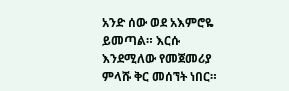አንድ ሰው ወደ አእምሮዬ ይመጣል። እርሱ እንደሚለው የመጀመሪያ ምላሹ ቅር መሰኘት ነበር።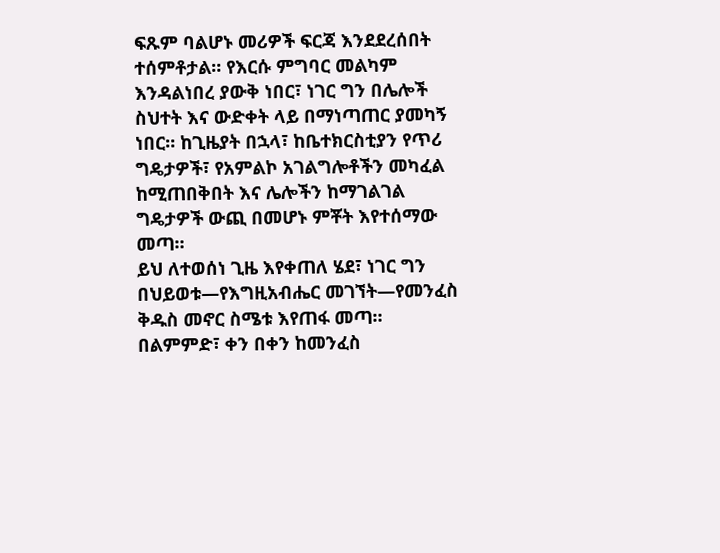ፍጹም ባልሆኑ መሪዎች ፍርጃ እንደደረሰበት ተሰምቶታል። የእርሱ ምግባር መልካም እንዳልነበረ ያውቅ ነበር፣ ነገር ግን በሌሎች ስህተት እና ውድቀት ላይ በማነጣጠር ያመካኝ ነበር። ከጊዜያት በኋላ፣ ከቤተክርስቲያን የጥሪ ግዴታዎች፣ የአምልኮ አገልግሎቶችን መካፈል ከሚጠበቅበት እና ሌሎችን ከማገልገል ግዴታዎች ውጪ በመሆኑ ምቾት እየተሰማው መጣ።
ይህ ለተወሰነ ጊዜ እየቀጠለ ሄደ፣ ነገር ግን በህይወቱ—የእግዚአብሔር መገኘት—የመንፈስ ቅዱስ መኖር ስሜቱ እየጠፋ መጣ። በልምምድ፣ ቀን በቀን ከመንፈስ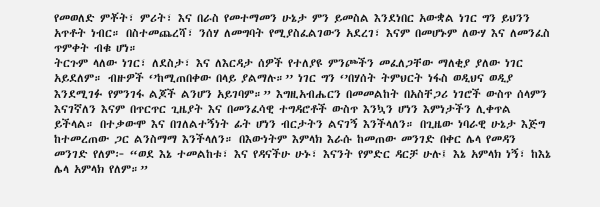የመወለድ ምቾት፣ ምሪት፣ እና በራስ የመተማመን ሁኔታ ምን ይመስል እንደነበር አውቋል ነገር ግን ይህንን አጥቶት ነብር። በስተመጨረሻ፣ ንሰሃ ለመግባት የሚያስፈልገውን አደረገ፣ እናም በመሆኑም ለውሃ እና ለመንፈስ ጥምቀት ብቁ ሆነ።
ትርጉም ላለው ነገር፣ ለደስታ፣ እና ለእርዳታ ሰዎች የተለያዩ ምንጮችን መፈለጋቸው ማለቂያ ያለው ነገር አይደለም። ብዙዎች ‘’ከሚጠበቀው በላይ ያልማሉ።’’ ነገር ግን ‘’በሃሰት ትምህርት ነፋስ ወዲህና ወዲያ እንደሚገፉ የምንገፋ ልጆች ልንሆን አይገባም።” እግዚአብሔርን በመመልከት በአስቸጋሪ ነገሮች ውስጥ ሰላምን እናገኛለን እናም በጥርጥር ጊዜያት እና በመንፈሳዊ ተግዳሮቶች ውስጥ እንኳን ሆነን እምነታችን ሊቀጥል ይችላል። በተቃውሞ እና በገለልተኝነት ፊት ሆነን ብርታትን ልናገኝ እንችላለን። በጊዜው ነባራዊ ሁኔታ እጅግ ከተመረጠው ጋር ልንስማማ እንችላለን። በእውነትም እምላክ እራሱ ከመጠው መንገድ በቀር ሌላ የመዳን መንገድ የለም፦ “ወደ እኔ ተመልከቱ፣ እና የዳናችሁ ሁኑ፣ እናንት የምድር ዳርቻ ሁሉ፤ እኔ አምላክ ነኝ፣ ከእኔ ሌላ አምላክ የለም።”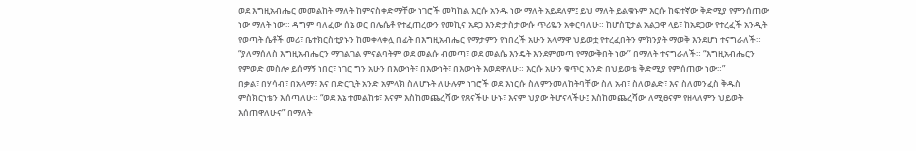ወደ እግዚአብሔር መመልከት ማለት ከምናስቀድማቸው ነገሮች መካከል እርሱ አንዱ ነው ማለት አይደለም፤ ይህ ማለት ይልቁኑም እርሱ ከፍተኛው ቅድሚያ የምንሰጠው ነው ማለት ነው። ዳግም ባለፈው ሰኔ ወር በሌሴቶ የተፈጠረውን የመኪና አደጋ እንድታስታውሱ ጥሪዬን አቀርባለሁ። ከሆስፒታል አልጋዋ ላይ፣ ከአደጋው የተረፈች አንዲት የወጣት ሴቶች መሪ፣ ቤተክርስቲያኑን ከመቀላቀሏ በፊት በእግዚአብሔር የማታምን የነበረች አሁን አላማዋ ህይወቷ የተረፈበትን ምክንያት ማወቅ እንደሆነ ተናግራለች። “ያለማሰለስ እግዚአብሔርን ማገልገል ምናልባትም ወደ መልሱ ብመጣ፣ ወደ መልሴ እንዴት እንደምመጣ የማውቅበት ነው’’ በማለት ተናግራለች። “እግዚአብሔርን የምወድ መስሎ ይሰማኝ ነበር፣ ነገር ግን አሁን በእውነት፣ በእውነት፣ በእውነት እወደዋለሁ። እርሱ አሁን ቁጥር አንድ በህይወቴ ቅድሚያ የምሰጠው ነው።”
በቃል፣ በሃሳብ፣ በአላማ፣ እና በድርጊት አንድ አምላክ ስለሆኑት ለሁሉም ነገሮች ወደ እነርሱ ስለምንመለከትባቸው ስለ አብ፣ ስለወልድ፣ እና ስለመንፈስ ቅዱስ ምስክርነቴን እሰጣለሁ። “ወደ እኔ ተመልከቱ፣ እናም እስከመጨረሻው የጸናችሁ ሁኑ፣ እናም ህያው ትሆናላችሁ፤ እስከመጨረሻው ለሚፀናም የዘላለምን ህይወት እሰጠዋለሁና” በማለት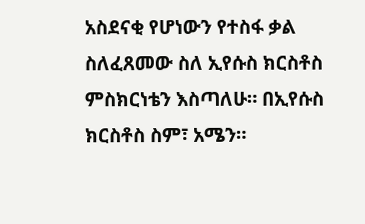አስደናቂ የሆነውን የተስፋ ቃል ስለፈጸመው ስለ ኢየሱስ ክርስቶስ ምስክርነቴን እስጣለሁ። በኢየሱስ ክርስቶስ ስም፣ አሜን።